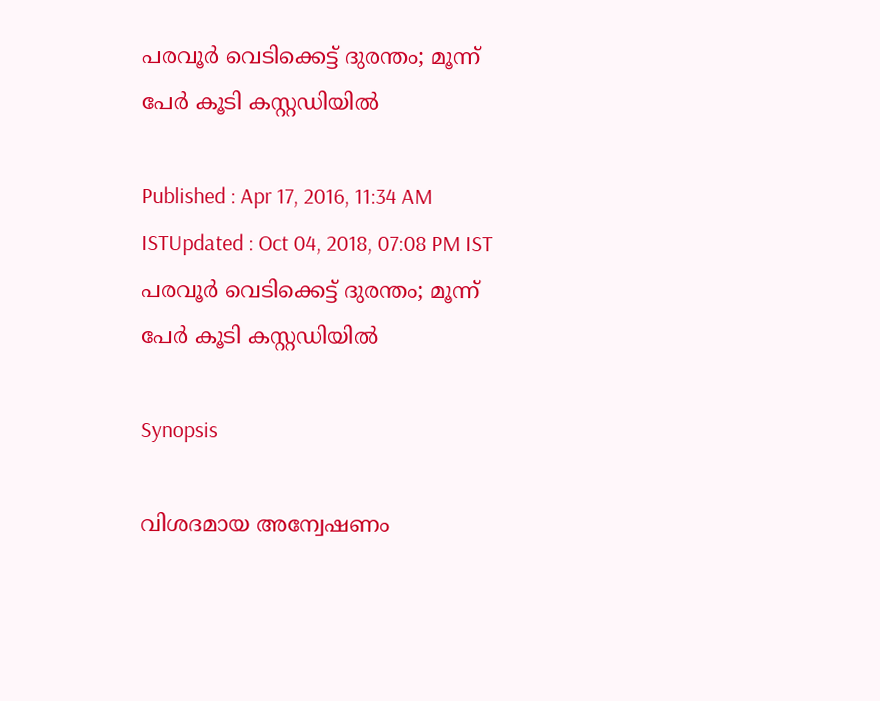പരവൂര്‍ വെടിക്കെട്ട് ദുരന്തം; മൂന്ന് പേര്‍ കൂടി കസ്റ്റഡിയില്‍

Published : Apr 17, 2016, 11:34 AM ISTUpdated : Oct 04, 2018, 07:08 PM IST
പരവൂര്‍ വെടിക്കെട്ട് ദുരന്തം; മൂന്ന് പേര്‍ കൂടി കസ്റ്റഡിയില്‍

Synopsis

വിശദമായ അന്വേഷണം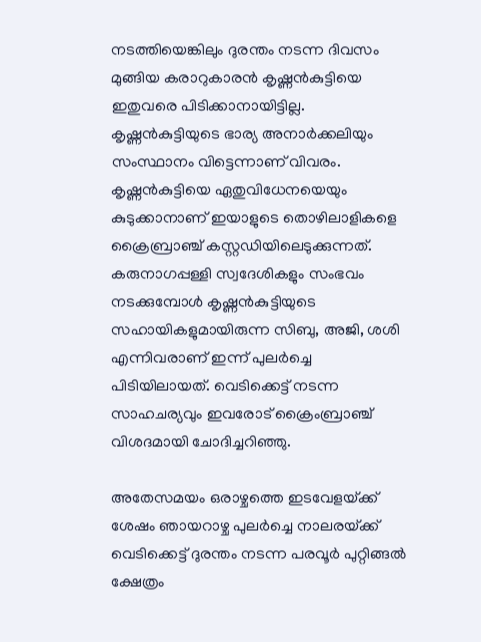നടത്തിയെങ്കിലും ദുരന്തം നടന്ന ദിവസം മുങ്ങിയ കരാറുകാരന്‍ കൃഷ്ണന്‍കുട്ടിയെ ഇതുവരെ പിടിക്കാനായിട്ടില്ല. കൃഷ്ണന്‍കുട്ടിയുടെ ഭാര്യ അനാര്‍ക്കലിയും സംസ്ഥാനം വിട്ടെന്നാണ് വിവരം. കൃഷ്ണന്‍കുട്ടിയെ ഏതുവിധേനയെയും കുടുക്കാനാണ് ഇയാളുടെ തൊഴിലാളികളെ ക്രൈബ്രാഞ്ച് കസ്റ്റഡിയിലെടുക്കുന്നത്. കരുനാഗപ്പള്ളി സ്വദേശികളും സംഭവം നടക്കുമ്പോള്‍ കൃഷ്ണന്‍കുട്ടിയുടെ സഹായികളുമായിരുന്ന സിബു, അജി, ശശി എന്നിവരാണ് ഇന്ന് പുലര്‍ച്ചെ പിടിയിലായത്. വെടിക്കെട്ട് നടന്ന സാഹചര്യവും ഇവരോട് ക്രൈംബ്രാഞ്ച് വിശദമായി ചോദിച്ചറിഞ്ഞു.

അതേസമയം ഒരാഴ്ചത്തെ ഇടവേളയ്‌ക്ക് ശേഷം ഞായറാഴ്ച പുലര്‍ച്ചെ നാലരയ്‌ക്ക് വെടിക്കെട്ട് ദുരന്തം നടന്ന പരവൂര്‍ പുറ്റിങ്ങല്‍ ക്ഷേത്രം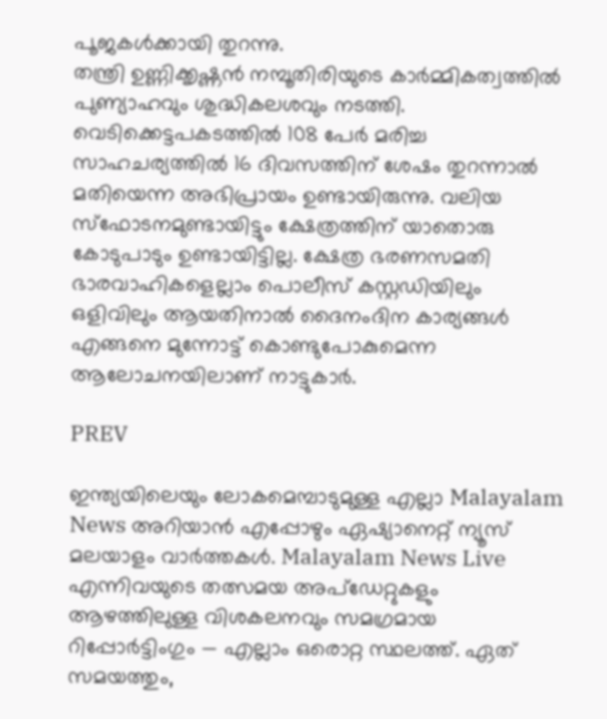പൂജകള്‍ക്കായി തുറന്നു.
തന്ത്രി ഉണ്ണിക്കൃഷ്ണന്‍ നമ്പൂതിരിയുടെ കാര്‍മ്മികത്വത്തില്‍ പുണ്യാഹവും ശുദ്ധികലശവും നടത്തി. വെടിക്കെട്ടപകടത്തില്‍ 108 പേര്‍ മരിച്ച സാഹചര്യത്തില്‍ 16 ദിവസത്തിന് ശേഷം തുറന്നാല്‍ മതിയെന്ന അഭിപ്രായം ഉണ്ടായിരുന്നു. വലിയ സ്ഫോടനമുണ്ടായിട്ടും ക്ഷേത്രത്തിന് യാതൊരു കോടുപാടും ഉണ്ടായിട്ടില്ല. ക്ഷേത്ര ഭരണസമതി ഭാരവാഹികളെല്ലാം പൊലീസ് കസ്റ്റഡിയിലും ഒളിവിലും ആയതിനാല്‍ ദൈനംദിന കാര്യങ്ങള്‍ എങ്ങനെ മുന്നോട്ട് കൊണ്ടുപോകുമെന്ന ആലോചനയിലാണ് നാട്ടുകാര്‍.

PREV

ഇന്ത്യയിലെയും ലോകമെമ്പാടുമുള്ള എല്ലാ Malayalam News അറിയാൻ എപ്പോഴും ഏഷ്യാനെറ്റ് ന്യൂസ് മലയാളം വാർത്തകൾ. Malayalam News Live എന്നിവയുടെ തത്സമയ അപ്‌ഡേറ്റുകളും ആഴത്തിലുള്ള വിശകലനവും സമഗ്രമായ റിപ്പോർട്ടിംഗും — എല്ലാം ഒരൊറ്റ സ്ഥലത്ത്. ഏത് സമയത്തും,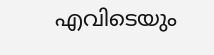എവിടെയും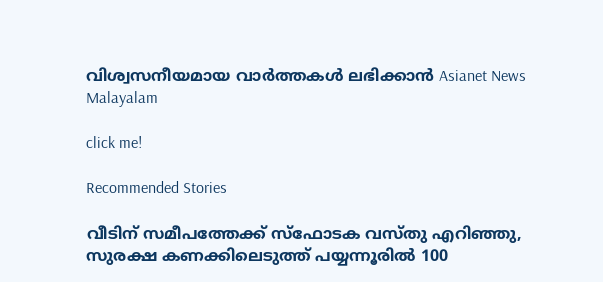വിശ്വസനീയമായ വാർത്തകൾ ലഭിക്കാൻ Asianet News Malayalam

click me!

Recommended Stories

വീടിന് സമീപത്തേക്ക് സ്ഫോടക വസ്തു എറിഞ്ഞു, സുരക്ഷ കണക്കിലെടുത്ത് പയ്യന്നൂരിൽ 100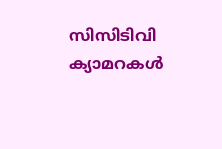സിസിടിവി ക്യാമറകള്‍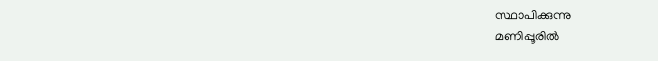സ്ഥാപിക്കുന്നു
മണിപ്പൂരിൽ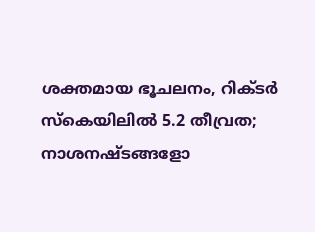ശക്തമായ ഭൂചലനം, റിക്ടർ സ്കെയിലിൽ 5.2 തീവ്രത; നാശനഷ്ടങ്ങളോ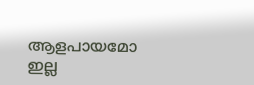ആളപായമോ ഇല്ല